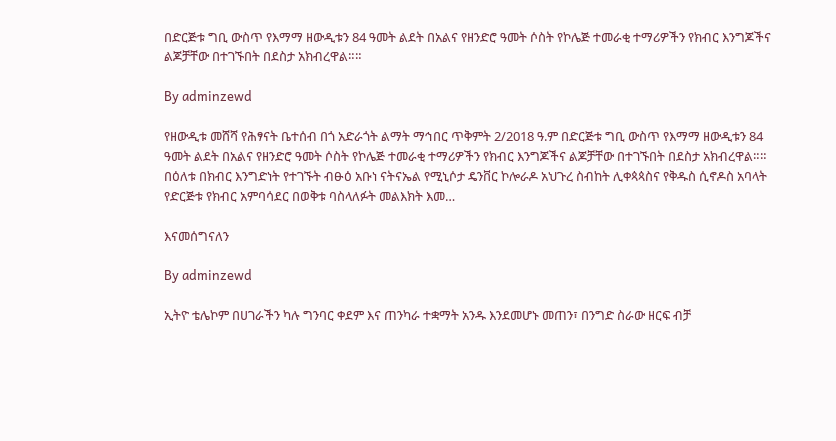በድርጅቱ ግቢ ውስጥ የእማማ ዘውዲቱን 84 ዓመት ልደት በአልና የዘንድሮ ዓመት ሶስት የኮሌጅ ተመራቂ ተማሪዎችን የክብር እንግጆችና ልጆቻቸው በተገኙበት በደስታ አክብረዋል።።

By adminzewd

የዘውዲቱ መሸሻ የሕፃናት ቤተሰብ በጎ አድራጎት ልማት ማኅበር ጥቅምት 2/2018 ዓ.ም በድርጅቱ ግቢ ውስጥ የእማማ ዘውዲቱን 84 ዓመት ልደት በአልና የዘንድሮ ዓመት ሶስት የኮሌጅ ተመራቂ ተማሪዎችን የክብር እንግጆችና ልጆቻቸው በተገኙበት በደስታ አክብረዋል።። በዕለቱ በክብር እንግድነት የተገኙት ብፁዕ አቡነ ናትናኤል የሚኒሶታ ዴንቨር ኮሎራዶ አህጉረ ስብከት ሊቀጳጳስና የቅዱስ ሲኖዶስ አባላት የድርጅቱ የክብር አምባሳደር በወቅቱ ባስላለፉት መልእክት እመ…

እናመሰግናለን

By adminzewd

ኢትዮ ቴሌኮም በሀገራችን ካሉ ግንባር ቀደም እና ጠንካራ ተቋማት አንዱ እንደመሆኑ መጠን፣ በንግድ ስራው ዘርፍ ብቻ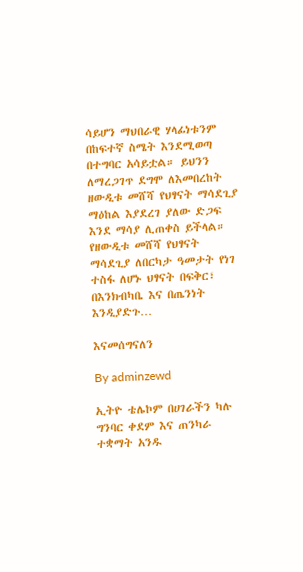ሳይሆን ማህበራዊ ሃላፊነቱንም በከፍተኛ ስሜት እንደሚወጣ በተግባር አሳይቷል። ይህንን ለማረጋገጥ ደግሞ ለእመበረከት ዘውዲቱ መሸሻ የህፃናት ማሳደጊያ ማዕከል እያደረገ ያለው ድጋፍ እንደ ማሳያ ሊጠቀስ ይችላል። የዘውዲቱ መሸሻ የህፃናት ማሳደጊያ ለበርካታ ዓመታት የነገ ተስፋ ለሆኑ ህፃናት በፍቅር፣ በእንክብካቤ እና በጤንነት እንዲያድጉ…

እናመሰግናለን

By adminzewd

ኢትዮ ቴሌኮም በሀገራችን ካሉ ግንባር ቀደም እና ጠንካራ ተቋማት አንዱ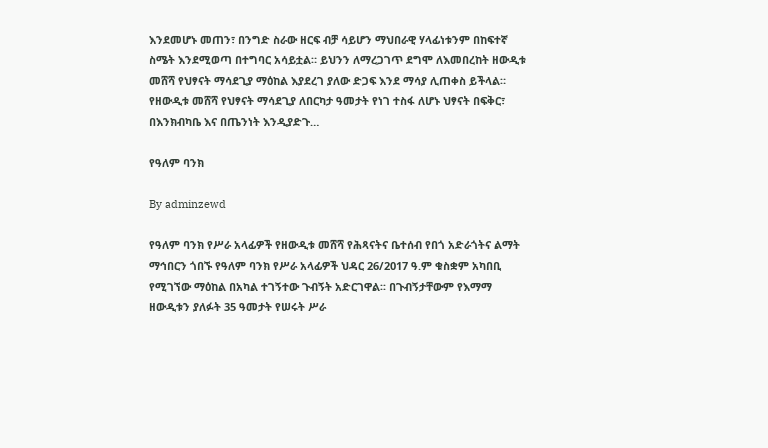እንደመሆኑ መጠን፣ በንግድ ስራው ዘርፍ ብቻ ሳይሆን ማህበራዊ ሃላፊነቱንም በከፍተኛ ስሜት እንደሚወጣ በተግባር አሳይቷል። ይህንን ለማረጋገጥ ደግሞ ለእመበረከት ዘውዲቱ መሸሻ የህፃናት ማሳደጊያ ማዕከል እያደረገ ያለው ድጋፍ እንደ ማሳያ ሊጠቀስ ይችላል። የዘውዲቱ መሸሻ የህፃናት ማሳደጊያ ለበርካታ ዓመታት የነገ ተስፋ ለሆኑ ህፃናት በፍቅር፣ በእንክብካቤ እና በጤንነት እንዲያድጉ…

የዓለም ባንክ

By adminzewd

የዓለም ባንክ የሥራ አላፊዎች የዘውዲቱ መሸሻ የሕጻናትና ቤተሰብ የበጎ አድራጎትና ልማት ማኅበርን ጎበኙ የዓለም ባንክ የሥራ አላፊዎች ህዳር 26/2017 ዓ.ም ቁስቋም አካበቢ የሚገኘው ማዕከል በአካል ተገኝተው ጉብኝት አድርገዋል፡፡ በጉብኝታቸውም የእማማ ዘውዲቱን ያለፉት 35 ዓመታት የሠሩት ሥራ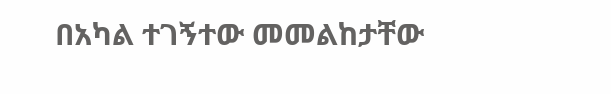በአካል ተገኝተው መመልከታቸው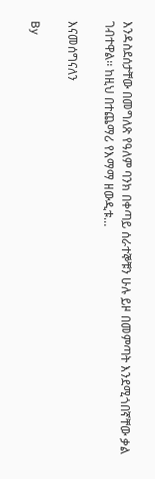እንዳስደሰታቸው በመግለጽ የዓለም ባንክ በቀጣይ ሰራተኞቹን ሁሉ ይዞ በመምጣት እንደሚጎበኛቸው ቃል ገብተዋል፡፡ ከዚህ በተጨማሪ የእማማ ዘውዲቱ…

እናመሰግናለን

By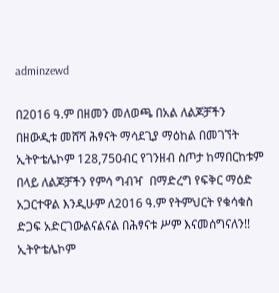adminzewd

በ2016 ዓ.ም በዘመን መለወጫ በአል ለልጆቻችን በዘውዲቱ መሸሻ ሕፃናት ማሳደጊያ ማዕከል በመገኘት ኢትዮቴሌኮም 128,750ብር የገንዘብ ስጦታ ከማበርከቱም በላይ ለልጆቻችን የምሳ ግብዣ  በማድረግ የፍቅር ማዕድ አጋርተዋል እንዲሁም ለ2016 ዓ.ም የትምህርት የቁሳቁስ ድጋፍ አድርገውልናልናል በሕፃናቱ ሥም እናመሰግናለን!! ኢትዮቴሌኮም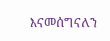እናመሰግናለን